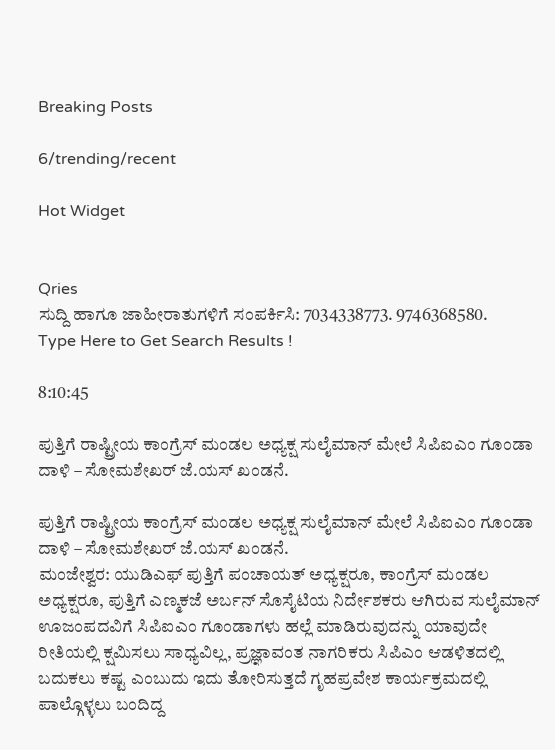Breaking Posts

6/trending/recent

Hot Widget


Qries
ಸುದ್ದಿ ಹಾಗೂ ಜಾಹೀರಾತುಗಳಿಗೆ ಸಂಪರ್ಕಿಸಿ: 7034338773. 9746368580.
Type Here to Get Search Results !

8:10:45

ಪುತ್ತಿಗೆ ರಾಷ್ಟ್ರೀಯ ಕಾಂಗ್ರೆಸ್ ಮಂಡಲ ಅಧ್ಯಕ್ಷ ಸುಲೈಮಾನ್ ಮೇಲೆ ಸಿಪಿಐಎಂ ಗೂಂಡಾ ದಾಳಿ – ಸೋಮಶೇಖರ್ ಜೆ.ಯಸ್ ಖಂಡನೆ.

ಪುತ್ತಿಗೆ ರಾಷ್ಟ್ರೀಯ ಕಾಂಗ್ರೆಸ್ ಮಂಡಲ ಅಧ್ಯಕ್ಷ ಸುಲೈಮಾನ್ ಮೇಲೆ ಸಿಪಿಐಎಂ ಗೂಂಡಾ ದಾಳಿ – ಸೋಮಶೇಖರ್ ಜೆ.ಯಸ್ ಖಂಡನೆ.
ಮಂಜೇಶ್ವರ: ಯುಡಿಎಫ್ ಪುತ್ತಿಗೆ ಪಂಚಾಯತ್ ಅಧ್ಯಕ್ಷರೂ, ಕಾಂಗ್ರೆಸ್ ಮಂಡಲ ಅಧ್ಯಕ್ಷರೂ, ಪುತ್ತಿಗೆ ಎಣ್ಮಕಜೆ ಅರ್ಬನ್ ಸೊಸೈಟಿಯ ನಿರ್ದೇಶಕರು ಆಗಿರುವ ಸುಲೈಮಾನ್ ಊಜಂಪದವಿಗೆ ಸಿಪಿಐಎಂ ಗೂಂಡಾಗಳು ಹಲ್ಲೆ ಮಾಡಿರುವುದನ್ನು ಯಾವುದೇ ರೀತಿಯಲ್ಲಿ ಕ್ಷಮಿಸಲು ಸಾಧ್ಯವಿಲ್ಲ, ಪ್ರಜ್ಞಾವಂತ ನಾಗರಿಕರು ಸಿಪಿಎಂ ಆಡಳಿತದಲ್ಲಿ ಬದುಕಲು ಕಷ್ಟ ಎಂಬುದು ಇದು ತೋರಿಸುತ್ತದೆ ಗೃಹಪ್ರವೇಶ ಕಾರ್ಯಕ್ರಮದಲ್ಲಿ ಪಾಲ್ಗೊಳ್ಳಲು ಬಂದಿದ್ದ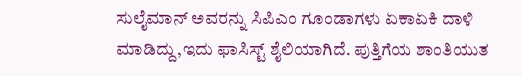ಸುಲೈಮಾನ್ ಅವರನ್ನು ಸಿಪಿಎಂ ಗೂಂಡಾಗಳು ಏಕಾಏಕಿ ದಾಳಿ ಮಾಡಿದ್ದು,ಇದು ಫಾಸಿಸ್ಟ್ ಶೈಲಿಯಾಗಿದೆ. ಪುತ್ತಿಗೆಯ ಶಾಂತಿಯುತ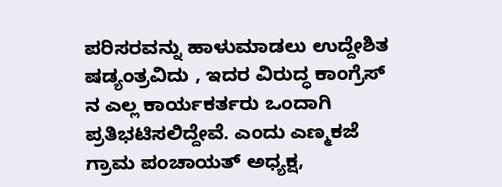ಪರಿಸರವನ್ನು ಹಾಳುಮಾಡಲು ಉದ್ದೇಶಿತ ಷಡ್ಯಂತ್ರವಿದು , ಇದರ ವಿರುದ್ಧ ಕಾಂಗ್ರೆಸ್ ನ ಎಲ್ಲ ಕಾರ್ಯಕರ್ತರು ಒಂದಾಗಿ ಪ್ರತಿಭಟಿಸಲಿದ್ದೇವೆ. ಎಂದು ಎಣ್ಮಕಜೆ ಗ್ರಾಮ ಪಂಚಾಯತ್ ಅಧ್ಯಕ್ಷ,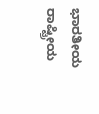ಭಾರತೀಯ ರಾಷ್ಟ್ರೀಯ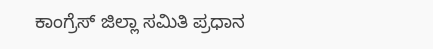ಕಾಂಗ್ರೆಸ್ ಜಿಲ್ಲಾ ಸಮಿತಿ ಪ್ರಧಾನ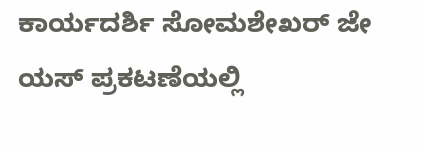ಕಾರ್ಯದರ್ಶಿ ಸೋಮಶೇಖರ್ ಜೇ ಯಸ್ ಪ್ರಕಟಣೆಯಲ್ಲಿ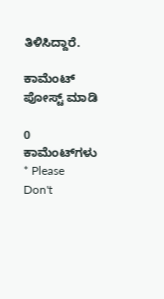ತಿಳಿಸಿದ್ದಾರೆ.

ಕಾಮೆಂಟ್‌‌ ಪೋಸ್ಟ್‌ ಮಾಡಿ

0 ಕಾಮೆಂಟ್‌ಗಳು
* Please Don't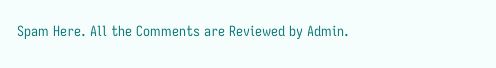Spam Here. All the Comments are Reviewed by Admin.